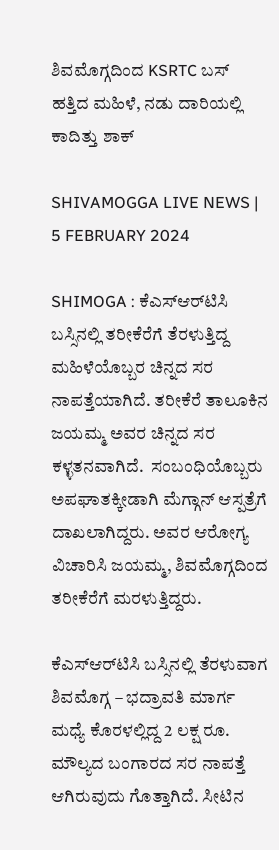ಶಿವಮೊಗ್ಗದಿಂದ KSRTC ಬಸ್‌ ಹತ್ತಿದ ಮಹಿಳೆ, ನಡು ದಾರಿಯಲ್ಲಿ ಕಾದಿತ್ತು ಶಾಕ್‌

SHIVAMOGGA LIVE NEWS | 5 FEBRUARY 2024

SHIMOGA : ಕೆಎಸ್‌ಆರ್‌ಟಿಸಿ ಬಸ್ಸಿನಲ್ಲಿ ತರೀಕೆರೆಗೆ ತೆರಳುತ್ತಿದ್ದ ಮಹಿಳೆಯೊಬ್ಬರ ಚಿನ್ನದ ಸರ ನಾಪತ್ತೆಯಾಗಿದೆ. ತರೀಕೆರೆ ತಾಲೂಕಿನ ಜಯಮ್ಮ ಅವರ ಚಿನ್ನದ ಸರ ಕಳ್ಳತನವಾಗಿದೆ.  ಸಂಬಂಧಿಯೊಬ್ಬರು ಅಪಘಾತಕ್ಕೀಡಾಗಿ ಮೆಗ್ಗಾನ್‌ ಆಸ್ಪತ್ರೆಗೆ ದಾಖಲಾಗಿದ್ದರು. ಅವರ ಆರೋಗ್ಯ ವಿಚಾರಿಸಿ ಜಯಮ್ಮ, ಶಿವಮೊಗ್ಗದಿಂದ ತರೀಕೆರೆಗೆ ಮರಳುತ್ತಿದ್ದರು.

ಕೆಎಸ್‌ಆರ್‌ಟಿಸಿ ಬಸ್ಸಿನಲ್ಲಿ ತೆರಳುವಾಗ ಶಿವಮೊಗ್ಗ – ಭದ್ರಾವತಿ ಮಾರ್ಗ ಮಧ್ಯೆ ಕೊರಳಲ್ಲಿದ್ದ 2 ಲಕ್ಷ ರೂ. ಮೌಲ್ಯದ ಬಂಗಾರದ ಸರ ನಾಪತ್ತೆ ಆಗಿರುವುದು ಗೊತ್ತಾಗಿದೆ. ಸೀಟಿನ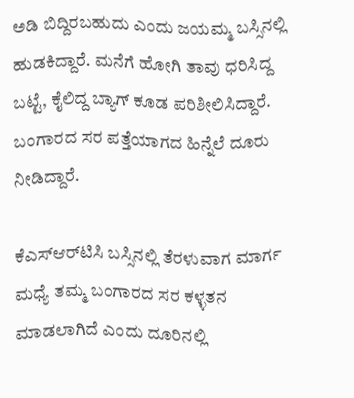ಅಡಿ ಬಿದ್ದಿರಬಹುದು ಎಂದು ಜಯಮ್ಮ ಬಸ್ಸಿನಲ್ಲಿ ಹುಡಕಿದ್ದಾರೆ. ಮನೆಗೆ ಹೋಗಿ ತಾವು ಧರಿಸಿದ್ದ ಬಟ್ಟೆ, ಕೈಲಿದ್ದ ಬ್ಯಾಗ್‌ ಕೂಡ ಪರಿಶೀಲಿಸಿದ್ದಾರೆ. ಬಂಗಾರದ ಸರ ಪತ್ತೆಯಾಗದ ಹಿನ್ನೆಲೆ ದೂರು ನೀಡಿದ್ದಾರೆ.

ಕೆಎಸ್‌ಆರ್‌ಟಿಸಿ ಬಸ್ಸಿನಲ್ಲಿ ತೆರಳುವಾಗ ಮಾರ್ಗ ಮಧ್ಯೆ ತಮ್ಮ ಬಂಗಾರದ ಸರ ಕಳ್ಳತನ ಮಾಡಲಾಗಿದೆ ಎಂದು ದೂರಿನಲ್ಲಿ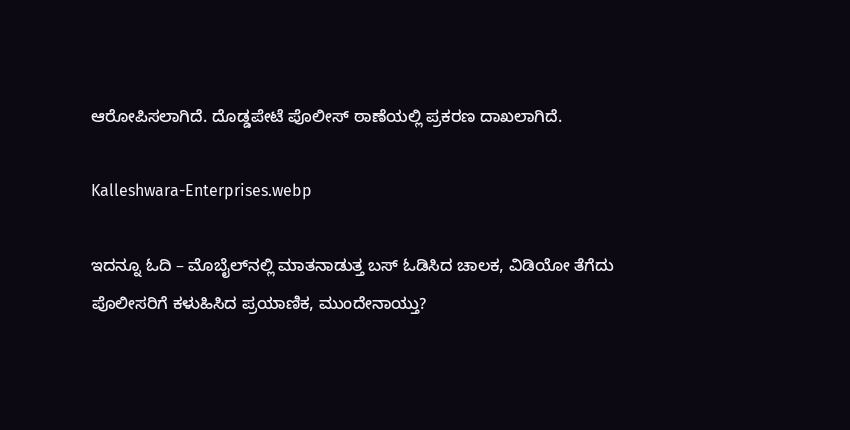ಆರೋಪಿಸಲಾಗಿದೆ. ದೊಡ್ಡಪೇಟೆ ಪೊಲೀಸ್‌ ಠಾಣೆಯಲ್ಲಿ ಪ್ರಕರಣ ದಾಖಲಾಗಿದೆ.

Kalleshwara-Enterprises.webp

ಇದನ್ನೂ ಓದಿ – ಮೊಬೈಲ್‌ನಲ್ಲಿ ಮಾತನಾಡುತ್ತ ಬಸ್‌ ಓಡಿಸಿದ ಚಾಲಕ, ವಿಡಿಯೋ ತೆಗೆದು ಪೊಲೀಸರಿಗೆ ಕಳುಹಿಸಿದ ಪ್ರಯಾಣಿಕ, ಮುಂದೇನಾಯ್ತು?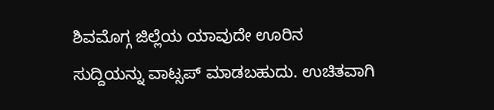ಶಿವಮೊಗ್ಗ ಜಿಲ್ಲೆಯ ಯಾವುದೇ ಊರಿನ ಸುದ್ದಿಯನ್ನು ವಾಟ್ಸಪ್‌ ಮಾಡಬಹುದು. ಉಚಿತವಾಗಿ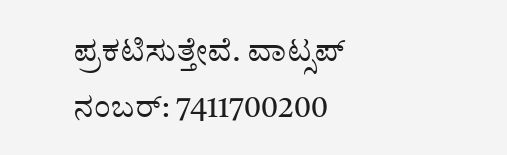ಪ್ರಕಟಿಸುತ್ತೇವೆ. ವಾಟ್ಸಪ್‌ ನಂಬರ್: 7411700200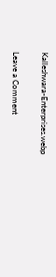Kalleshwara-Enterprises.webp

Leave a Comment